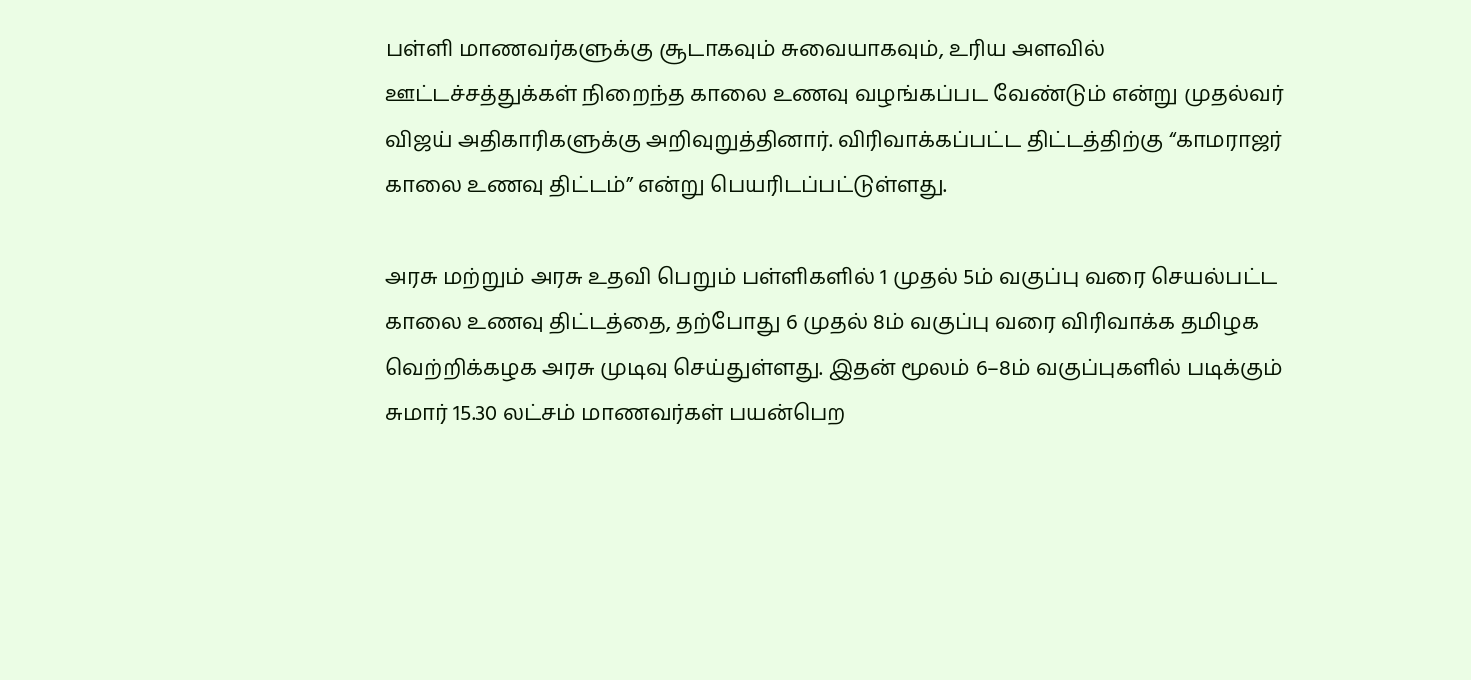பள்ளி மாணவர்களுக்கு சூடாகவும் சுவையாகவும், உரிய அளவில் ஊட்டச்சத்துக்கள் நிறைந்த காலை உணவு வழங்கப்பட வேண்டும் என்று முதல்வர் விஜய் அதிகாரிகளுக்கு அறிவுறுத்தினார். விரிவாக்கப்பட்ட திட்டத்திற்கு “காமராஜர் காலை உணவு திட்டம்” என்று பெயரிடப்பட்டுள்ளது.

அரசு மற்றும் அரசு உதவி பெறும் பள்ளிகளில் 1 முதல் 5ம் வகுப்பு வரை செயல்பட்ட காலை உணவு திட்டத்தை, தற்போது 6 முதல் 8ம் வகுப்பு வரை விரிவாக்க தமிழக வெற்றிக்கழக அரசு முடிவு செய்துள்ளது. இதன் மூலம் 6–8ம் வகுப்புகளில் படிக்கும் சுமார் 15.30 லட்சம் மாணவர்கள் பயன்பெற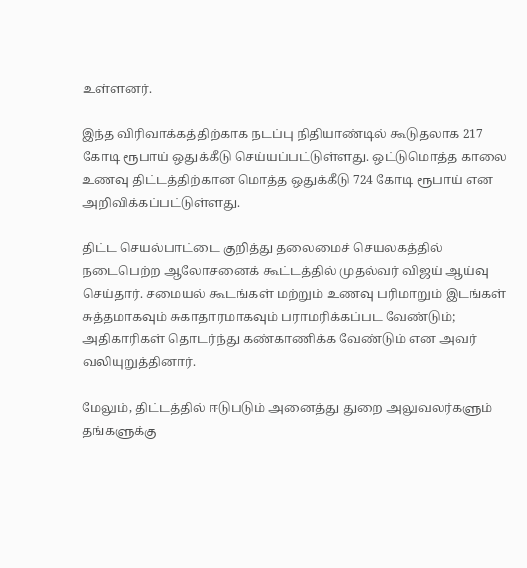உள்ளனர்.

இந்த விரிவாக்கத்திற்காக நடப்பு நிதியாண்டில் கூடுதலாக 217 கோடி ரூபாய் ஒதுக்கீடு செய்யப்பட்டுள்ளது. ஒட்டுமொத்த காலை உணவு திட்டத்திற்கான மொத்த ஒதுக்கீடு 724 கோடி ரூபாய் என அறிவிக்கப்பட்டுள்ளது.

திட்ட செயல்பாட்டை குறித்து தலைமைச் செயலகத்தில் நடைபெற்ற ஆலோசனைக் கூட்டத்தில் முதல்வர் விஜய் ஆய்வு செய்தார். சமையல் கூடங்கள் மற்றும் உணவு பரிமாறும் இடங்கள் சுத்தமாகவும் சுகாதாரமாகவும் பராமரிக்கப்பட வேண்டும்; அதிகாரிகள் தொடர்ந்து கண்காணிக்க வேண்டும் என அவர் வலியுறுத்தினார்.

மேலும், திட்டத்தில் ஈடுபடும் அனைத்து துறை அலுவலர்களும் தங்களுக்கு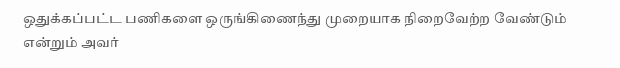ஒதுக்கப்பட்ட பணிகளை ஒருங்கிணைந்து முறையாக நிறைவேற்ற வேண்டும் என்றும் அவர்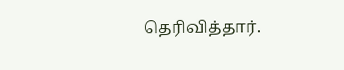தெரிவித்தார்.